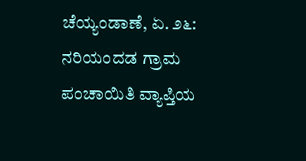ಚೆಯ್ಯಂಡಾಣೆ, ಏ. ೨೬: ನರಿಯಂದಡ ಗ್ರಾಮ ಪಂಚಾಯಿತಿ ವ್ಯಾಪ್ತಿಯ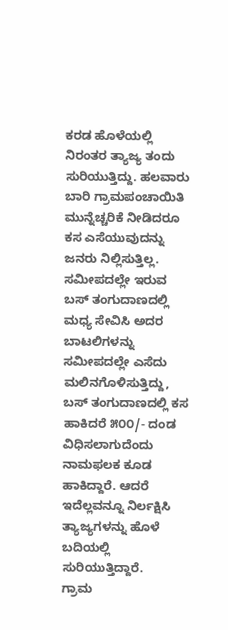ಕರಡ ಹೊಳೆಯಲ್ಲಿ ನಿರಂತರ ತ್ಯಾಜ್ಯ ತಂದು ಸುರಿಯುತ್ತಿದ್ದು. ಹಲವಾರು ಬಾರಿ ಗ್ರಾಮಪಂಚಾಯಿತಿ ಮುನ್ನೆಚ್ಚರಿಕೆ ನೀಡಿದರೂ ಕಸ ಎಸೆಯುವುದನ್ನು ಜನರು ನಿಲ್ಲಿಸುತ್ತಿಲ್ಲ. ಸಮೀಪದಲ್ಲೇ ಇರುವ ಬಸ್ ತಂಗುದಾಣದಲ್ಲಿ ಮಧ್ಯ ಸೇವಿಸಿ ಅದರ ಬಾಟಲಿಗಳನ್ನು ಸಮೀಪದಲ್ಲೇ ಎಸೆದು ಮಲಿನಗೊಳಿಸುತ್ತಿದ್ದು, ಬಸ್ ತಂಗುದಾಣದಲ್ಲಿ ಕಸ ಹಾಕಿದರೆ ೫೦೦/- ದಂಡ ವಿಧಿಸಲಾಗುದೆಂದು ನಾಮಫಲಕ ಕೂಡ ಹಾಕಿದ್ದಾರೆ. ಆದರೆ ಇದೆಲ್ಲವನ್ನೂ ನಿರ್ಲಕ್ಷಿಸಿ ತ್ಯಾಜ್ಯಗಳನ್ನು ಹೊಳೆ ಬದಿಯಲ್ಲಿ ಸುರಿಯುತ್ತಿದ್ದಾರೆ.
ಗ್ರಾಮ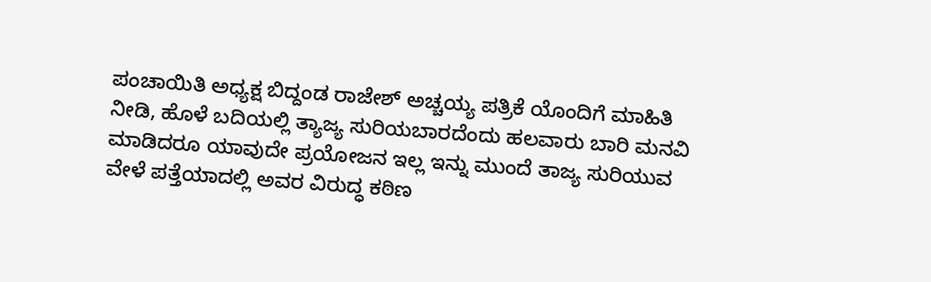ಪಂಚಾಯಿತಿ ಅಧ್ಯಕ್ಷ ಬಿದ್ದಂಡ ರಾಜೇಶ್ ಅಚ್ಚಯ್ಯ ಪತ್ರಿಕೆ ಯೊಂದಿಗೆ ಮಾಹಿತಿ ನೀಡಿ, ಹೊಳೆ ಬದಿಯಲ್ಲಿ ತ್ಯಾಜ್ಯ ಸುರಿಯಬಾರದೆಂದು ಹಲವಾರು ಬಾರಿ ಮನವಿ ಮಾಡಿದರೂ ಯಾವುದೇ ಪ್ರಯೋಜನ ಇಲ್ಲ ಇನ್ನು ಮುಂದೆ ತಾಜ್ಯ ಸುರಿಯುವ ವೇಳೆ ಪತ್ತೆಯಾದಲ್ಲಿ ಅವರ ವಿರುದ್ಧ ಕಠಿಣ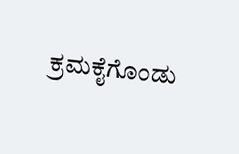ಕ್ರಮಕೈಗೊಂಡು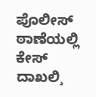ಪೊಲೀಸ್ ಠಾಣೆಯಲ್ಲಿ ಕೇಸ್ ದಾಖಲಿ¸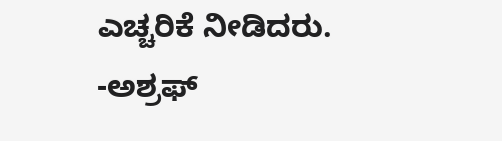ಎಚ್ಚರಿಕೆ ನೀಡಿದರು.
-ಅಶ್ರಫ್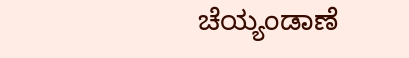ಚೆಯ್ಯಂಡಾಣೆ